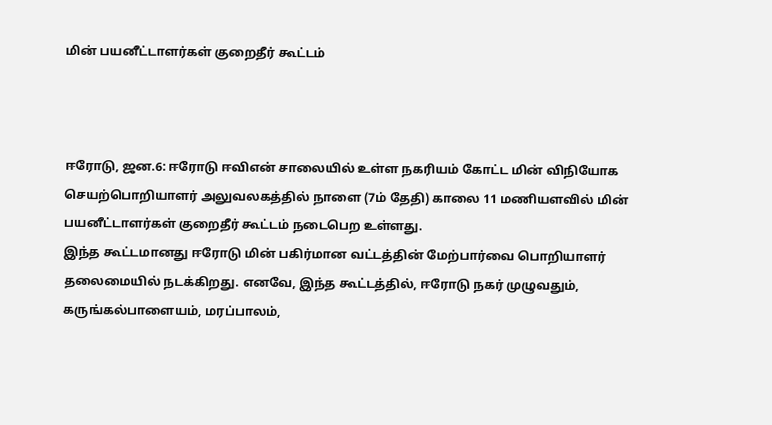மின் பயனீட்டாளர்கள் குறைதீர் கூட்டம்



ஈரோடு, ஜன.6: ஈரோடு ஈவிஎன் சாலையில் உள்ள நகரியம் கோட்ட மின் விநியோக செயற்பொறியாளர் அலுவலகத்தில் நாளை (7ம் தேதி) காலை 11 மணியளவில் மின் பயனீட்டாளர்கள் குறைதீர் கூட்டம் நடைபெற உள்ளது.
இந்த கூட்டமானது ஈரோடு மின் பகிர்மான வட்டத்தின் மேற்பார்வை பொறியாளர் தலைமையில் நடக்கிறது. எனவே, இந்த கூட்டத்தில், ஈரோடு நகர் முழுவதும், கருங்கல்பாளையம், மரப்பாலம்,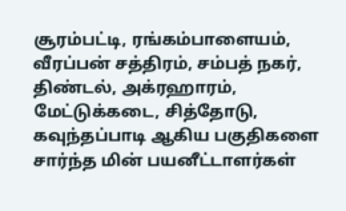சூரம்பட்டி, ரங்கம்பாளையம், வீரப்பன் சத்திரம், சம்பத் நகர், திண்டல், அக்ரஹாரம், மேட்டுக்கடை, சித்தோடு, கவுந்தப்பாடி ஆகிய பகுதிகளை சார்ந்த மின் பயனீட்டாளர்கள்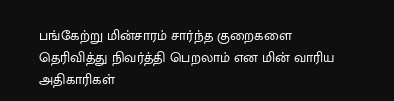பங்கேற்று மின்சாரம் சார்ந்த குறைகளை
தெரிவித்து நிவர்த்தி பெறலாம் என மின் வாரிய அதிகாரிகள்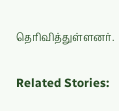தெரிவித்துள்ளனர்.

Related Stories: